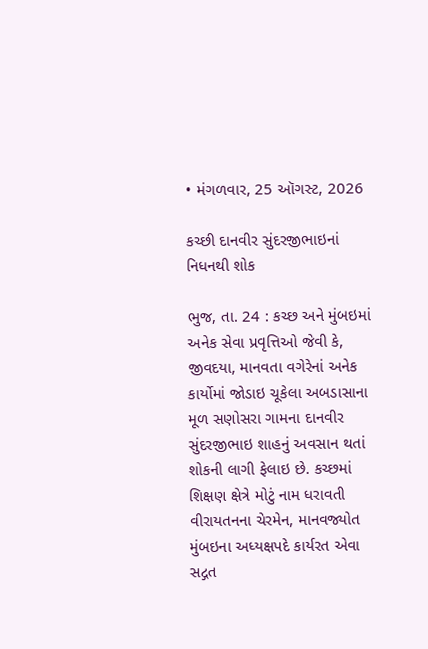• મંગળવાર, 25 ઑગસ્ટ, 2026

કચ્છી દાનવીર સુંદરજીભાઇનાં નિધનથી શોક

ભુજ, તા. 24 : કચ્છ અને મુંબઇમાં અનેક સેવા પ્રવૃત્તિઓ જેવી કે, જીવદયા, માનવતા વગેરેનાં અનેક કાર્યોમાં જોડાઇ ચૂકેલા અબડાસાના મૂળ સણોસરા ગામના દાનવીર સુંદરજીભાઇ શાહનું અવસાન થતાં શોકની લાગી ફેલાઇ છે. કચ્છમાં શિક્ષણ ક્ષેત્રે મોટું નામ ધરાવતી વીરાયતનના ચેરમેન, માનવજ્યોત મુંબઇના અધ્યક્ષપદે કાર્યરત એવા સદ્ગત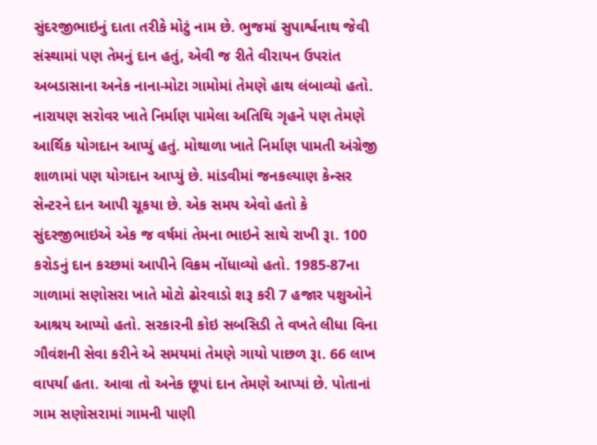સુંદરજીભાઇનું દાતા તરીકે મોટું નામ છે. ભુજમાં સુપાર્શ્વનાથ જેવી સંસ્થામાં પણ તેમનું દાન હતું, એવી જ રીતે વીરાયન ઉપરાંત અબડાસાના અનેક નાના-મોટા ગામોમાં તેમણે હાથ લંબાવ્યો હતો. નારાયણ સરોવર ખાતે નિર્માણ પામેલા અતિથિ ગૃહને પણ તેમણે આર્થિક યોગદાન આપ્યું હતું. મોથાળા ખાતે નિર્માણ પામતી અંગ્રેજી શાળામાં પણ યોગદાન આપ્યું છે. માંડવીમાં જનકલ્યાણ કેન્સર સેન્ટરને દાન આપી ચૂકયા છે. એક સમય એવો હતો કે સુંદરજીભાઇએ એક જ વર્ષમાં તેમના ભાઇને સાથે રાખી રૂા. 100 કરોડનું દાન કચ્છમાં આપીને વિક્રમ નોંધાવ્યો હતો. 1985-87ના ગાળામાં સણોસરા ખાતે મોટો ઢોરવાડો શરૂ કરી 7 હજાર પશુઓને આશ્રય આપ્યો હતો. સરકારની કોઇ સબસિડી તે વખતે લીધા વિના ગૌવંશની સેવા કરીને એ સમયમાં તેમણે ગાયો પાછળ રૂા. 66 લાખ વાપર્યા હતા. આવા તો અનેક છૂપાં દાન તેમણે આપ્યાં છે. પોતાનાં ગામ સણોસરામાં ગામની પાણી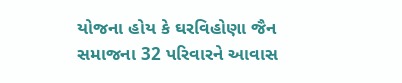યોજના હોય કે ઘરવિહોણા જૈન સમાજના 32 પરિવારને આવાસ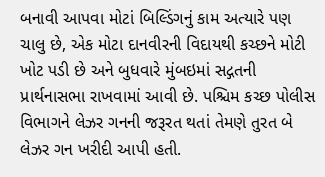બનાવી આપવા મોટાં બિલ્ડિંગનું કામ અત્યારે પણ ચાલુ છે, એક મોટા દાનવીરની વિદાયથી કચ્છને મોટી ખોટ પડી છે અને બુધવારે મુંબઇમાં સદ્ગતની પ્રાર્થનાસભા રાખવામાં આવી છે. પશ્ચિમ કચ્છ પોલીસ વિભાગને લેઝર ગનની જરૂરત થતાં તેમણે તુરત બે લેઝર ગન ખરીદી આપી હતી.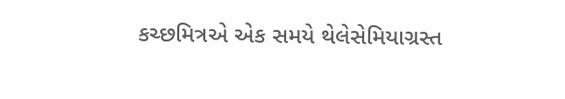કચ્છમિત્રએ એક સમયે થેલેસેમિયાગ્રસ્ત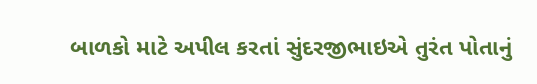બાળકો માટે અપીલ કરતાં સુંદરજીભાઇએ તુરંત પોતાનું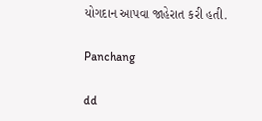યોગદાન આપવા જાહેરાત કરી હતી.

Panchang

dd